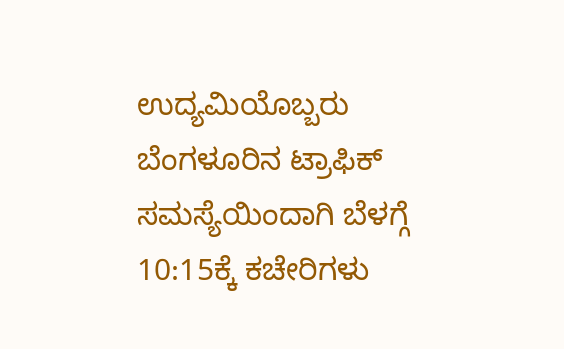ಉದ್ಯಮಿಯೊಬ್ಬರು ಬೆಂಗಳೂರಿನ ಟ್ರಾಫಿಕ್ ಸಮಸ್ಯೆಯಿಂದಾಗಿ ಬೆಳಗ್ಗೆ 10:15ಕ್ಕೆ ಕಚೇರಿಗಳು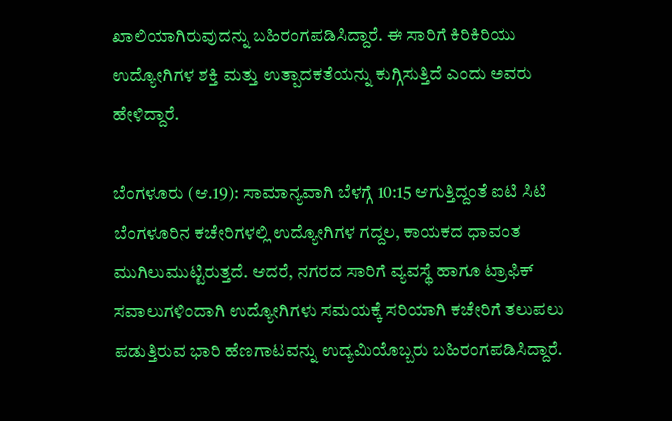ಖಾಲಿಯಾಗಿರುವುದನ್ನು ಬಹಿರಂಗಪಡಿಸಿದ್ದಾರೆ. ಈ ಸಾರಿಗೆ ಕಿರಿಕಿರಿಯು ಉದ್ಯೋಗಿಗಳ ಶಕ್ತಿ ಮತ್ತು ಉತ್ಪಾದಕತೆಯನ್ನು ಕುಗ್ಗಿಸುತ್ತಿದೆ ಎಂದು ಅವರು ಹೇಳಿದ್ದಾರೆ.

ಬೆಂಗಳೂರು (ಆ.19): ಸಾಮಾನ್ಯವಾಗಿ ಬೆಳಗ್ಗೆ 10:15 ಆಗುತ್ತಿದ್ದಂತೆ ಐಟಿ ಸಿಟಿ ಬೆಂಗಳೂರಿನ ಕಚೇರಿಗಳಲ್ಲಿ ಉದ್ಯೋಗಿಗಳ ಗದ್ದಲ, ಕಾಯಕದ ಧಾವಂತ ಮುಗಿಲುಮುಟ್ಟಿರುತ್ತದೆ. ಆದರೆ, ನಗರದ ಸಾರಿಗೆ ವ್ಯವಸ್ಥೆ ಹಾಗೂ ಟ್ರಾಫಿಕ್‌ ಸವಾಲುಗಳಿಂದಾಗಿ ಉದ್ಯೋಗಿಗಳು ಸಮಯಕ್ಕೆ ಸರಿಯಾಗಿ ಕಚೇರಿಗೆ ತಲುಪಲು ಪಡುತ್ತಿರುವ ಭಾರಿ ಹೆಣಗಾಟವನ್ನು ಉದ್ಯಮಿಯೊಬ್ಬರು ಬಹಿರಂಗಪಡಿಸಿದ್ದಾರೆ.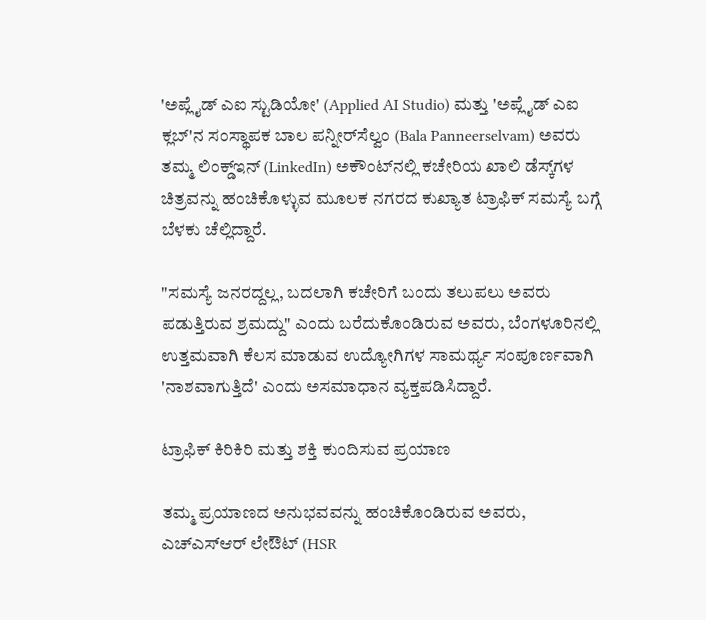'ಅಪ್ಲೈಡ್ ಎಐ ಸ್ಟುಡಿಯೋ' (Applied AI Studio) ಮತ್ತು 'ಅಪ್ಲೈಡ್ ಎಐ ಕ್ಲಬ್'ನ ಸಂಸ್ಥಾಪಕ ಬಾಲ ಪನ್ನೀರ್‌ಸೆಲ್ವಂ (Bala Panneerselvam) ಅವರು ತಮ್ಮ ಲಿಂಕ್ಡ್‌ಇನ್ (LinkedIn) ಅಕೌಂಟ್‌ನಲ್ಲಿ ಕಚೇರಿಯ ಖಾಲಿ ಡೆಸ್ಕ್‌ಗಳ ಚಿತ್ರವನ್ನು ಹಂಚಿಕೊಳ್ಳುವ ಮೂಲಕ ನಗರದ ಕುಖ್ಯಾತ ಟ್ರಾಫಿಕ್‌ ಸಮಸ್ಯೆ ಬಗ್ಗೆ ಬೆಳಕು ಚೆಲ್ಲಿದ್ದಾರೆ.

"ಸಮಸ್ಯೆ ಜನರದ್ದಲ್ಲ, ಬದಲಾಗಿ ಕಚೇರಿಗೆ ಬಂದು ತಲುಪಲು ಅವರು ಪಡುತ್ತಿರುವ ಶ್ರಮದ್ದು" ಎಂದು ಬರೆದುಕೊಂಡಿರುವ ಅವರು, ಬೆಂಗಳೂರಿನಲ್ಲಿ ಉತ್ತಮವಾಗಿ ಕೆಲಸ ಮಾಡುವ ಉದ್ಯೋಗಿಗಳ ಸಾಮರ್ಥ್ಯ ಸಂಪೂರ್ಣವಾಗಿ 'ನಾಶವಾಗುತ್ತಿದೆ' ಎಂದು ಅಸಮಾಧಾನ ವ್ಯಕ್ತಪಡಿಸಿದ್ದಾರೆ.

ಟ್ರಾಫಿಕ್ ಕಿರಿಕಿರಿ ಮತ್ತು ಶಕ್ತಿ ಕುಂದಿಸುವ ಪ್ರಯಾಣ

ತಮ್ಮ ಪ್ರಯಾಣದ ಅನುಭವವನ್ನು ಹಂಚಿಕೊಂಡಿರುವ ಅವರು, ಎಚ್‌ಎಸ್‌ಆರ್ ಲೇಔಟ್ (HSR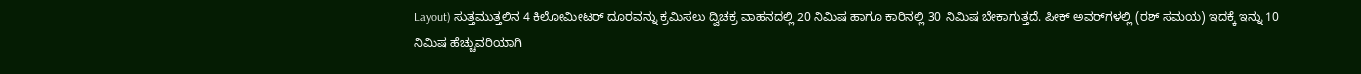Layout) ಸುತ್ತಮುತ್ತಲಿನ 4 ಕಿಲೋಮೀಟರ್ ದೂರವನ್ನು ಕ್ರಮಿಸಲು ದ್ವಿಚಕ್ರ ವಾಹನದಲ್ಲಿ 20 ನಿಮಿಷ ಹಾಗೂ ಕಾರಿನಲ್ಲಿ 30 ನಿಮಿಷ ಬೇಕಾಗುತ್ತದೆ. ಪೀಕ್ ಅವರ್‌ಗಳಲ್ಲಿ (ರಶ್ ಸಮಯ) ಇದಕ್ಕೆ ಇನ್ನು 10 ನಿಮಿಷ ಹೆಚ್ಚುವರಿಯಾಗಿ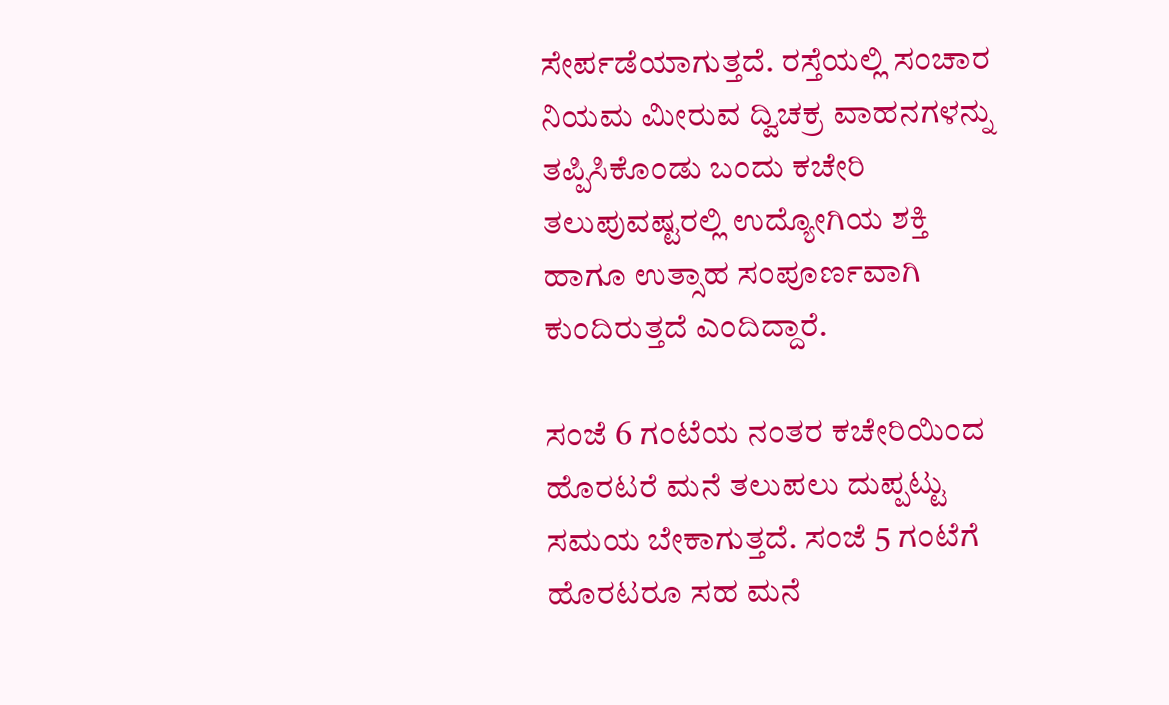ಸೇರ್ಪಡೆಯಾಗುತ್ತದೆ. ರಸ್ತೆಯಲ್ಲಿ ಸಂಚಾರ ನಿಯಮ ಮೀರುವ ದ್ವಿಚಕ್ರ ವಾಹನಗಳನ್ನು ತಪ್ಪಿಸಿಕೊಂಡು ಬಂದು ಕಚೇರಿ ತಲುಪುವಷ್ಟರಲ್ಲಿ ಉದ್ಯೋಗಿಯ ಶಕ್ತಿ ಹಾಗೂ ಉತ್ಸಾಹ ಸಂಪೂರ್ಣವಾಗಿ ಕುಂದಿರುತ್ತದೆ ಎಂದಿದ್ದಾರೆ.

ಸಂಜೆ 6 ಗಂಟೆಯ ನಂತರ ಕಚೇರಿಯಿಂದ ಹೊರಟರೆ ಮನೆ ತಲುಪಲು ದುಪ್ಪಟ್ಟು ಸಮಯ ಬೇಕಾಗುತ್ತದೆ. ಸಂಜೆ 5 ಗಂಟೆಗೆ ಹೊರಟರೂ ಸಹ ಮನೆ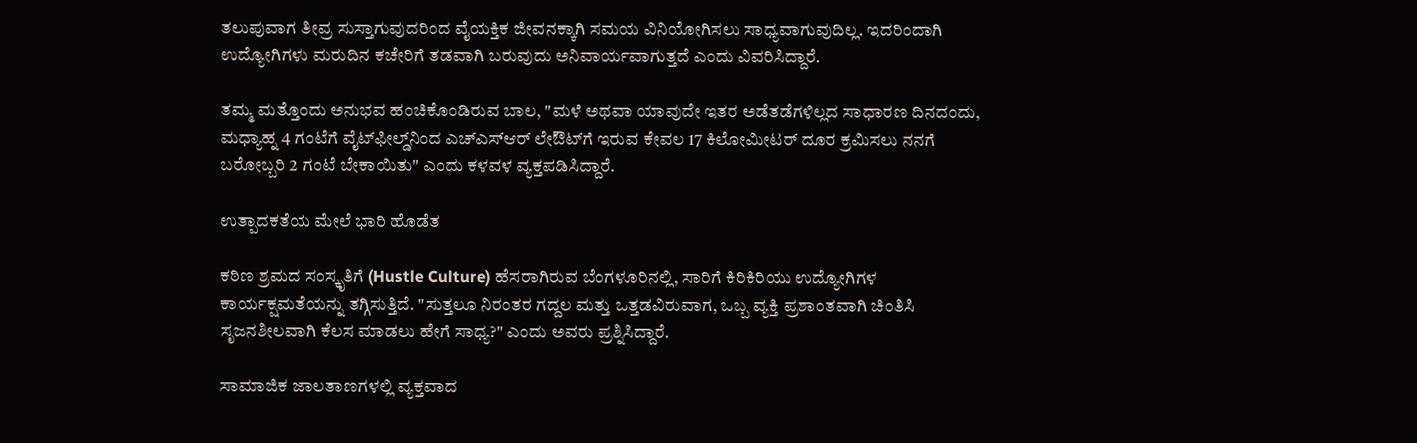ತಲುಪುವಾಗ ತೀವ್ರ ಸುಸ್ತಾಗುವುದರಿಂದ ವೈಯಕ್ತಿಕ ಜೀವನಕ್ಕಾಗಿ ಸಮಯ ವಿನಿಯೋಗಿಸಲು ಸಾಧ್ಯವಾಗುವುದಿಲ್ಲ. ಇದರಿಂದಾಗಿ ಉದ್ಯೋಗಿಗಳು ಮರುದಿನ ಕಚೇರಿಗೆ ತಡವಾಗಿ ಬರುವುದು ಅನಿವಾರ್ಯವಾಗುತ್ತದೆ ಎಂದು ವಿವರಿಸಿದ್ದಾರೆ.

ತಮ್ಮ ಮತ್ತೊಂದು ಅನುಭವ ಹಂಚಿಕೊಂಡಿರುವ ಬಾಲ, "ಮಳೆ ಅಥವಾ ಯಾವುದೇ ಇತರ ಅಡೆತಡೆಗಳಿಲ್ಲದ ಸಾಧಾರಣ ದಿನದಂದು, ಮಧ್ಯಾಹ್ನ 4 ಗಂಟೆಗೆ ವೈಟ್‌ಫೀಲ್ಡ್‌ನಿಂದ ಎಚ್‌ಎಸ್‌ಆರ್ ಲೇಔಟ್‌ಗೆ ಇರುವ ಕೇವಲ 17 ಕಿಲೋಮೀಟರ್ ದೂರ ಕ್ರಮಿಸಲು ನನಗೆ ಬರೋಬ್ಬರಿ 2 ಗಂಟೆ ಬೇಕಾಯಿತು" ಎಂದು ಕಳವಳ ವ್ಯಕ್ತಪಡಿಸಿದ್ದಾರೆ.

ಉತ್ಪಾದಕತೆಯ ಮೇಲೆ ಭಾರಿ ಹೊಡೆತ

ಕಠಿಣ ಶ್ರಮದ ಸಂಸ್ಕೃತಿಗೆ (Hustle Culture) ಹೆಸರಾಗಿರುವ ಬೆಂಗಳೂರಿನಲ್ಲಿ, ಸಾರಿಗೆ ಕಿರಿಕಿರಿಯು ಉದ್ಯೋಗಿಗಳ ಕಾರ್ಯಕ್ಷಮತೆಯನ್ನು ತಗ್ಗಿಸುತ್ತಿದೆ. "ಸುತ್ತಲೂ ನಿರಂತರ ಗದ್ದಲ ಮತ್ತು ಒತ್ತಡವಿರುವಾಗ, ಒಬ್ಬ ವ್ಯಕ್ತಿ ಪ್ರಶಾಂತವಾಗಿ ಚಿಂತಿಸಿ ಸೃಜನಶೀಲವಾಗಿ ಕೆಲಸ ಮಾಡಲು ಹೇಗೆ ಸಾಧ್ಯ?" ಎಂದು ಅವರು ಪ್ರಶ್ನಿಸಿದ್ದಾರೆ.

ಸಾಮಾಜಿಕ ಜಾಲತಾಣಗಳಲ್ಲಿ ವ್ಯಕ್ತವಾದ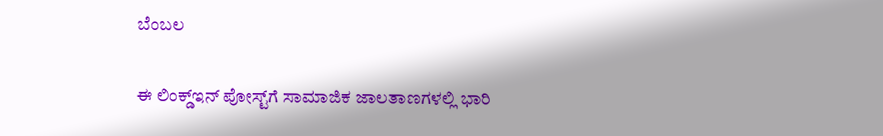ಬೆಂಬಲ

ಈ ಲಿಂಕ್ಡ್‌ಇನ್ ಪೋಸ್ಟ್‌ಗೆ ಸಾಮಾಜಿಕ ಜಾಲತಾಣಗಳಲ್ಲಿ ಭಾರಿ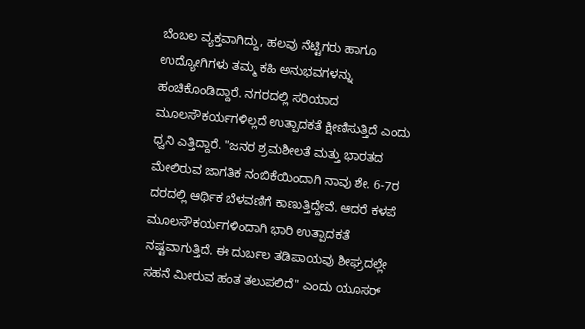ಬೆಂಬಲ ವ್ಯಕ್ತವಾಗಿದ್ದು, ಹಲವು ನೆಟ್ಟಿಗರು ಹಾಗೂ ಉದ್ಯೋಗಿಗಳು ತಮ್ಮ ಕಹಿ ಅನುಭವಗಳನ್ನು ಹಂಚಿಕೊಂಡಿದ್ದಾರೆ. ನಗರದಲ್ಲಿ ಸರಿಯಾದ ಮೂಲಸೌಕರ್ಯಗಳಿಲ್ಲದೆ ಉತ್ಪಾದಕತೆ ಕ್ಷೀಣಿಸುತ್ತಿದೆ ಎಂದು ಧ್ವನಿ ಎತ್ತಿದ್ದಾರೆ. "ಜನರ ಶ್ರಮಶೀಲತೆ ಮತ್ತು ಭಾರತದ ಮೇಲಿರುವ ಜಾಗತಿಕ ನಂಬಿಕೆಯಿಂದಾಗಿ ನಾವು ಶೇ. 6-7ರ ದರದಲ್ಲಿ ಆರ್ಥಿಕ ಬೆಳವಣಿಗೆ ಕಾಣುತ್ತಿದ್ದೇವೆ. ಆದರೆ ಕಳಪೆ ಮೂಲಸೌಕರ್ಯಗಳಿಂದಾಗಿ ಭಾರಿ ಉತ್ಪಾದಕತೆ ನಷ್ಟವಾಗುತ್ತಿದೆ. ಈ ದುರ್ಬಲ ತಡಿಪಾಯವು ಶೀಘ್ರದಲ್ಲೇ ಸಹನೆ ಮೀರುವ ಹಂತ ತಲುಪಲಿದೆ" ಎಂದು ಯೂಸರ್‌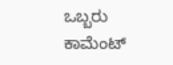ಒಬ್ಬರು ಕಾಮೆಂಟ್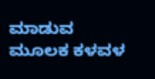ಮಾಡುವ ಮೂಲಕ ಕಳವಳ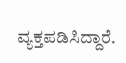ವ್ಯಕ್ತಪಡಿಸಿದ್ದಾರೆ.